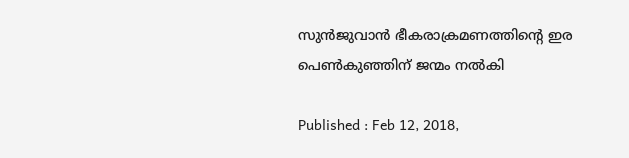സുന്‍ജുവാന്‍ ഭീകരാക്രമണത്തിന്‍റെ ഇര പെണ്‍കുഞ്ഞിന് ജന്മം നല്‍കി

Published : Feb 12, 2018,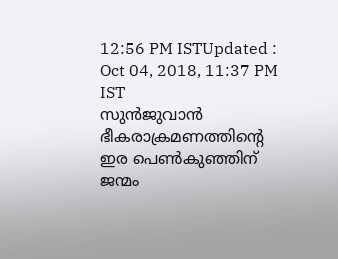12:56 PM ISTUpdated : Oct 04, 2018, 11:37 PM IST
സുന്‍ജുവാന്‍ ഭീകരാക്രമണത്തിന്‍റെ ഇര പെണ്‍കുഞ്ഞിന് ജന്മം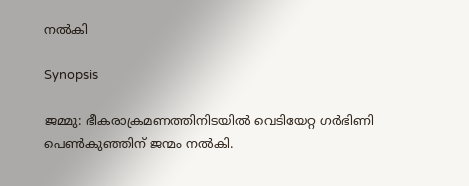നല്‍കി

Synopsis

ജമ്മു: ഭീകരാക്രമണത്തിനിടയില്‍ വെടിയേറ്റ ഗര്‍ഭിണി പെണ്‍കുഞ്ഞിന് ജന്മം നല്‍കി.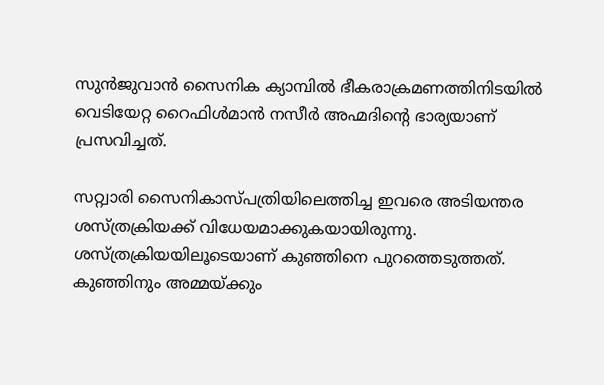സുന്‍ജുവാന്‍ സൈനിക ക്യാമ്പില്‍ ഭീകരാക്രമണത്തിനിടയില്‍ വെടിയേറ്റ റൈഫിള്‍മാന്‍ നസീര്‍ അഹ്മദിന്റെ ഭാര്യയാണ് പ്രസവിച്ചത്.

സറ്റ്വാരി സൈനികാസ്പത്രിയിലെത്തിച്ച ഇവരെ അടിയന്തര ശസ്ത്രക്രിയക്ക് വിധേയമാക്കുകയായിരുന്നു. ശസ്ത്രക്രിയയിലൂടെയാണ് കുഞ്ഞിനെ പുറത്തെടുത്തത്. കുഞ്ഞിനും അമ്മയ്ക്കും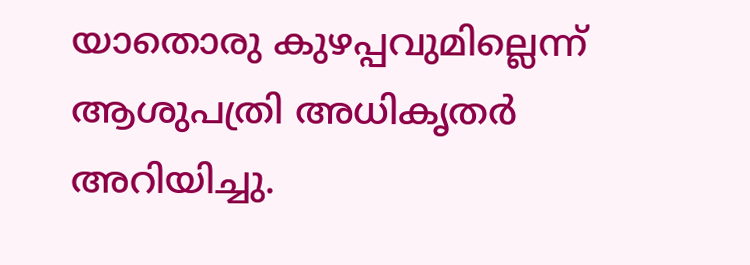യാതൊരു കുഴപ്പവുമില്ലെന്ന് ആശുപത്രി അധികൃതര്‍ അറിയിച്ചു.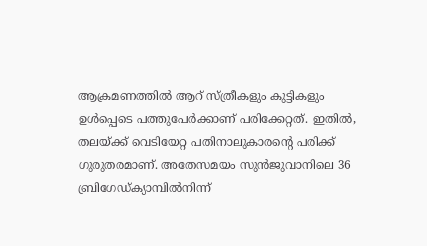ആക്രമണത്തില്‍ ആറ് സ്ത്രീകളും കുട്ടികളും ഉള്‍പ്പെടെ പത്തുപേര്‍ക്കാണ് പരിക്കേറ്റത്. ഇതില്‍, തലയ്ക്ക് വെടിയേറ്റ പതിനാലുകാരന്റെ പരിക്ക് ഗുരുതരമാണ്. അതേസമയം സുന്‍ജുവാനിലെ 36 ബ്രിഗേഡ്ക്യാമ്പില്‍നിന്ന്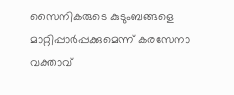സൈനികരുടെ കുടുംബങ്ങളെ മാറ്റിപ്പാര്‍പ്പക്കുമെന്ന് കരസേനാ വക്താവ്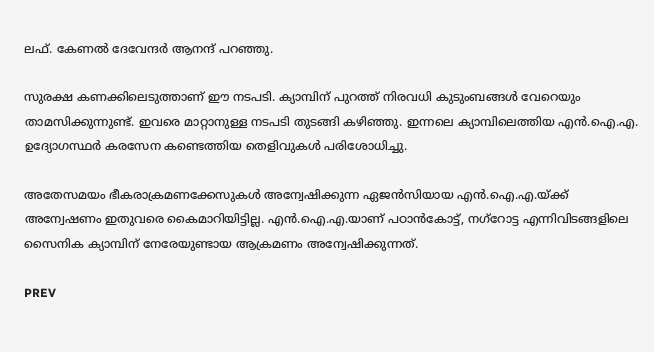ലഫ്. കേണല്‍ ദേവേന്ദര്‍ ആനന്ദ് പറഞ്ഞു.

സുരക്ഷ കണക്കിലെടുത്താണ് ഈ നടപടി. ക്യാമ്പിന് പുറത്ത് നിരവധി കുടുംബങ്ങള്‍ വേറെയും താമസിക്കുന്നുണ്ട്. ഇവരെ മാറ്റാനുള്ള നടപടി തുടങ്ങി കഴിഞ്ഞു. ഇന്നലെ ക്യാമ്പിലെത്തിയ എന്‍.ഐ.എ. ഉദ്യോഗസ്ഥര്‍ കരസേന കണ്ടെത്തിയ തെളിവുകള്‍ പരിശോധിച്ചു.

അതേസമയം ഭീകരാക്രമണക്കേസുകള്‍ അന്വേഷിക്കുന്ന ഏജന്‍സിയായ എന്‍.ഐ.എ.യ്ക്ക് അന്വേഷണം ഇതുവരെ കൈമാറിയിട്ടില്ല. എന്‍.ഐ.എ.യാണ് പഠാന്‍കോട്ട്, നഗ്‌റോട്ട എന്നിവിടങ്ങളിലെ സൈനിക ക്യാമ്പിന് നേരേയുണ്ടായ ആക്രമണം അന്വേഷിക്കുന്നത്.

PREV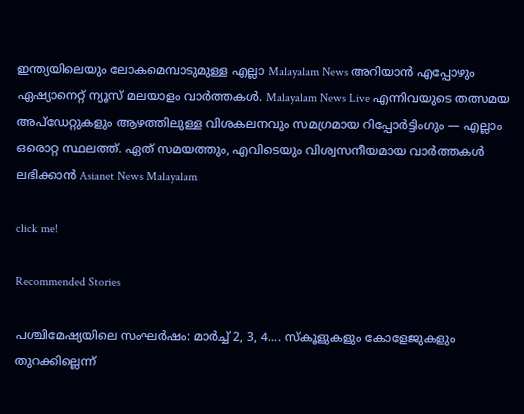ഇന്ത്യയിലെയും ലോകമെമ്പാടുമുള്ള എല്ലാ Malayalam News അറിയാൻ എപ്പോഴും ഏഷ്യാനെറ്റ് ന്യൂസ് മലയാളം വാർത്തകൾ. Malayalam News Live എന്നിവയുടെ തത്സമയ അപ്‌ഡേറ്റുകളും ആഴത്തിലുള്ള വിശകലനവും സമഗ്രമായ റിപ്പോർട്ടിംഗും — എല്ലാം ഒരൊറ്റ സ്ഥലത്ത്. ഏത് സമയത്തും, എവിടെയും വിശ്വസനീയമായ വാർത്തകൾ ലഭിക്കാൻ Asianet News Malayalam

click me!

Recommended Stories

പശ്ചിമേഷ്യയിലെ സംഘർഷം: മാർച്ച് 2, 3, 4.... സ്‌കൂളുകളും കോളേജുകളും തുറക്കില്ലെന്ന്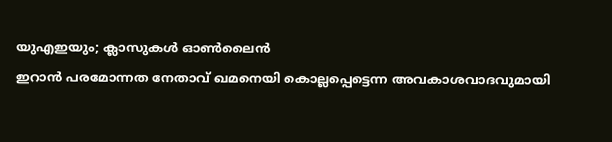യുഎഇയും; ക്ലാസുകൾ ഓൺലൈൻ
ഇറാൻ പരമോന്നത നേതാവ് ഖമനെയി കൊല്ലപ്പെട്ടെന്ന അവകാശവാദവുമായി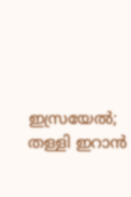ഇസ്രയേൽ; തള്ളി ഇറാൻ